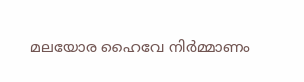മലയോര ഹൈവേ നിർമ്മാണം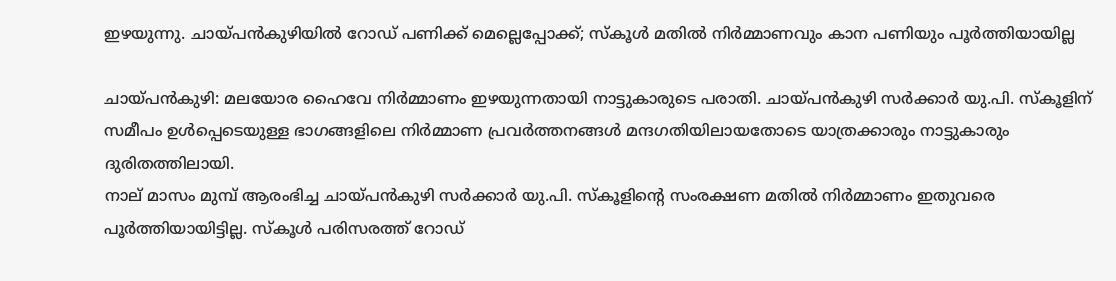ഇഴയുന്നു. ചായ്പൻകുഴിയിൽ റോഡ് പണിക്ക് മെല്ലെപ്പോക്ക്; സ്കൂൾ മതിൽ നിർമ്മാണവും കാന പണിയും പൂർത്തിയായില്ല

ചായ്പൻകുഴി: മലയോര ഹൈവേ നിർമ്മാണം ഇഴയുന്നതായി നാട്ടുകാരുടെ പരാതി. ചായ്പൻകുഴി സർക്കാർ യു.പി. സ്കൂളിന് സമീപം ഉൾപ്പെടെയുള്ള ഭാഗങ്ങളിലെ നിർമ്മാണ പ്രവർത്തനങ്ങൾ മന്ദഗതിയിലായതോടെ യാത്രക്കാരും നാട്ടുകാരും ദുരിതത്തിലായി.
നാല് മാസം മുമ്പ് ആരംഭിച്ച ചായ്പൻകുഴി സർക്കാർ യു.പി. സ്കൂളിന്റെ സംരക്ഷണ മതിൽ നിർമ്മാണം ഇതുവരെ പൂർത്തിയായിട്ടില്ല. സ്കൂൾ പരിസരത്ത് റോഡ്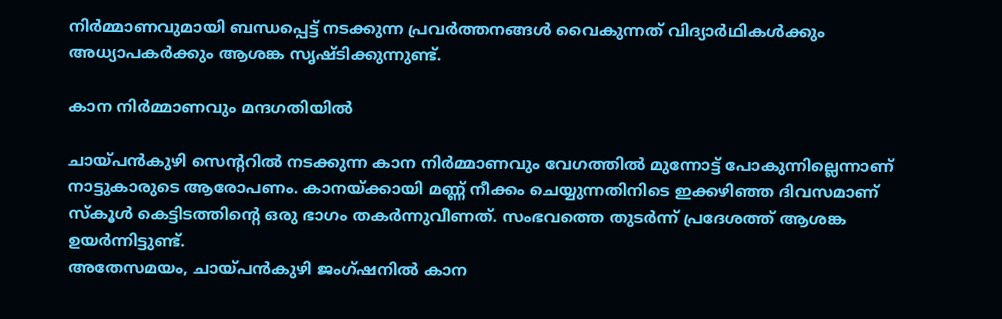നിർമ്മാണവുമായി ബന്ധപ്പെട്ട് നടക്കുന്ന പ്രവർത്തനങ്ങൾ വൈകുന്നത് വിദ്യാർഥികൾക്കും അധ്യാപകർക്കും ആശങ്ക സൃഷ്ടിക്കുന്നുണ്ട്.

കാന നിർമ്മാണവും മന്ദഗതിയിൽ

ചായ്പൻകുഴി സെന്ററിൽ നടക്കുന്ന കാന നിർമ്മാണവും വേഗത്തിൽ മുന്നോട്ട് പോകുന്നില്ലെന്നാണ് നാട്ടുകാരുടെ ആരോപണം. കാനയ്ക്കായി മണ്ണ് നീക്കം ചെയ്യുന്നതിനിടെ ഇക്കഴിഞ്ഞ ദിവസമാണ് സ്കൂൾ കെട്ടിടത്തിന്റെ ഒരു ഭാഗം തകർന്നുവീണത്. സംഭവത്തെ തുടർന്ന് പ്രദേശത്ത് ആശങ്ക ഉയർന്നിട്ടുണ്ട്.
അതേസമയം, ചായ്പൻകുഴി ജംഗ്ഷനിൽ കാന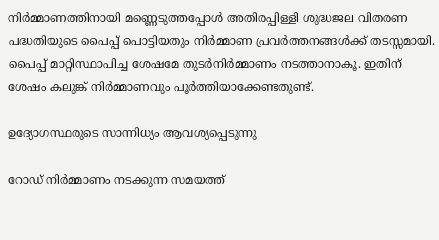നിർമ്മാണത്തിനായി മണ്ണെടുത്തപ്പോൾ അതിരപ്പിള്ളി ശുദ്ധജല വിതരണ പദ്ധതിയുടെ പൈപ്പ് പൊട്ടിയതും നിർമ്മാണ പ്രവർത്തനങ്ങൾക്ക് തടസ്സമായി. പൈപ്പ് മാറ്റിസ്ഥാപിച്ച ശേഷമേ തുടർനിർമ്മാണം നടത്താനാകൂ. ഇതിന് ശേഷം കലുങ്ക് നിർമ്മാണവും പൂർത്തിയാക്കേണ്ടതുണ്ട്.

ഉദ്യോഗസ്ഥരുടെ സാന്നിധ്യം ആവശ്യപ്പെടുന്നു

റോഡ് നിർമ്മാണം നടക്കുന്ന സമയത്ത്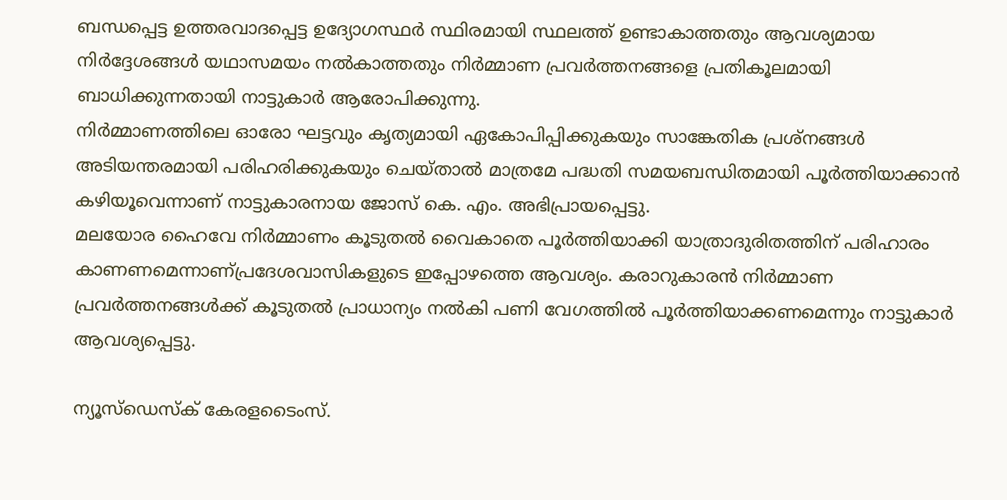ബന്ധപ്പെട്ട ഉത്തരവാദപ്പെട്ട ഉദ്യോഗസ്ഥർ സ്ഥിരമായി സ്ഥലത്ത് ഉണ്ടാകാത്തതും ആവശ്യമായ നിർദ്ദേശങ്ങൾ യഥാസമയം നൽകാത്തതും നിർമ്മാണ പ്രവർത്തനങ്ങളെ പ്രതികൂലമായി ബാധിക്കുന്നതായി നാട്ടുകാർ ആരോപിക്കുന്നു.
നിർമ്മാണത്തിലെ ഓരോ ഘട്ടവും കൃത്യമായി ഏകോപിപ്പിക്കുകയും സാങ്കേതിക പ്രശ്നങ്ങൾ അടിയന്തരമായി പരിഹരിക്കുകയും ചെയ്താൽ മാത്രമേ പദ്ധതി സമയബന്ധിതമായി പൂർത്തിയാക്കാൻ കഴിയൂവെന്നാണ് നാട്ടുകാരനായ ജോസ് കെ. എം. അഭിപ്രായപ്പെട്ടു.
മലയോര ഹൈവേ നിർമ്മാണം കൂടുതൽ വൈകാതെ പൂർത്തിയാക്കി യാത്രാദുരിതത്തിന് പരിഹാരം കാണണമെന്നാണ്പ്രദേശവാസികളുടെ ഇപ്പോഴത്തെ ആവശ്യം. കരാറുകാരൻ നിർമ്മാണ പ്രവർത്തനങ്ങൾക്ക് കൂടുതൽ പ്രാധാന്യം നൽകി പണി വേഗത്തിൽ പൂർത്തിയാക്കണമെന്നും നാട്ടുകാർ ആവശ്യപ്പെട്ടു.

ന്യൂസ്ഡെസ്‌ക് കേരളടൈംസ്.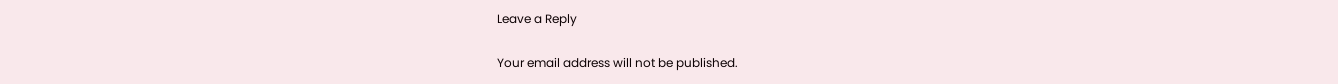Leave a Reply

Your email address will not be published.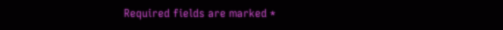Required fields are marked *